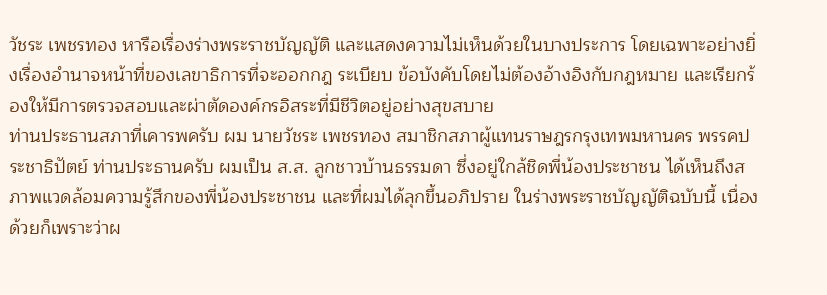วัชระ เพชรทอง หารือเรื่องร่างพระราชบัญญัติ และแสดงความไม่เห็นด้วยในบางประการ โดยเฉพาะอย่างยิ่งเรื่องอํานาจหน้าที่ของเลขาธิการที่จะออกกฎ ระเบียบ ข้อบังคับโดยไม่ต้องอ้างอิงกับกฎหมาย และเรียกร้องให้มีการตรวจสอบและผ่าตัดองค์กรอิสระที่มีชีวิตอยู่อย่างสุขสบาย
ท่านประธานสภาที่เคารพครับ ผม นายวัชระ เพชรทอง สมาชิกสภาผู้แทนราษฎรกรุงเทพมหานคร พรรคประชาธิปัตย์ ท่านประธานครับ ผมเป็น ส.ส. ลูกชาวบ้านธรรมดา ซึ่งอยู่ใกล้ชิดพี่น้องประชาชน ได้เห็นถึงสภาพแวดล้อมความรู้สึกของพี่น้องประชาชน และที่ผมได้ลุกขึ้นอภิปราย ในร่างพระราชบัญญัติฉบับนี้ เนื่องด้วยก็เพราะว่าผ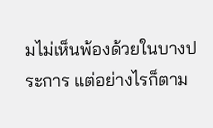มไม่เห็นพ้องด้วยในบางประการ แต่อย่างไรก็ตาม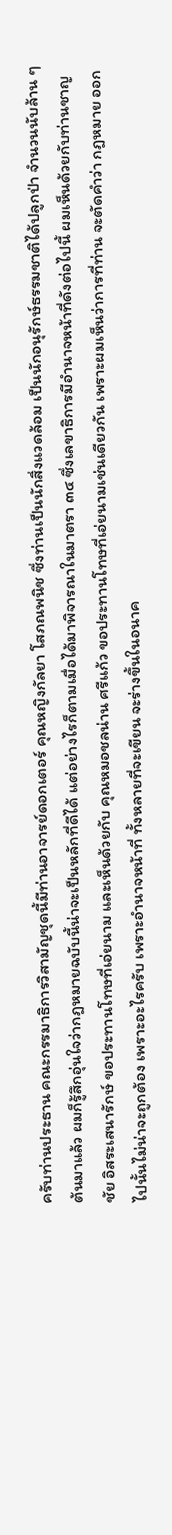ครับท่านประธาน คณะกรรมาธิการวิสามัญชุดนี้มีท่านอาจารย์ดอกเตอร์ คุณหญิงกัลยา โสภณพนิช ซึ่งท่านเป็นนักสิ่งแวดล้อม เป็นนักอนุรักษ์ธรรมชาติได้ปลูกป่า จํานวนนับล้าน ๆ ต้นมาแล้ว ผมก็รู้สึกอุ่นใจว่ากฎหมายฉบับนี้น่าจะเป็นหลักที่ดีได้ แต่อย่างไรก็ตามเมื่อได้มาพิจารณาในมาตรา ๓๔ ซึ่งเลขาธิการมีอํานาจหน้าที่ดังต่อไปนี้ ผมเห็นด้วยกับท่านชาญชัย อิสระเสนารักษ์ ขอประทานโทษที่เอ่ยนาม และเห็นด้วยกับ คุณหมอชลน่าน ศรีแก้ว ขอประทานโทษที่เอ่ยนามเช่นเดียวกัน เพราะผมเห็นว่าการที่ท่าน จะตัดคําว่า กฎหมาย ออกไปนั้นไม่น่าจะถูกต้อง เพราะอะไรครับ เพราะอํานาจหน้าที่ ทั้งหลายที่จะเขียน จะร่างขึ้นในอนาค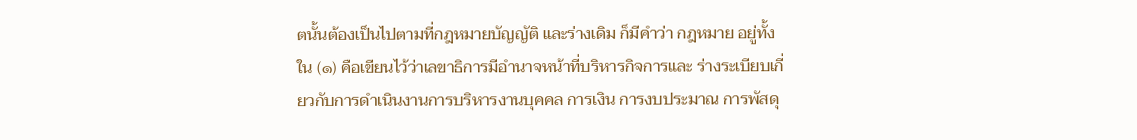ตนั้นต้องเป็นไปตามที่กฎหมายบัญญัติ และร่างเดิม ก็มีคําว่า กฎหมาย อยู่ทั้งใน (๑) คือเขียนไว้ว่าเลขาธิการมีอํานาจหน้าที่บริหารกิจการและ ร่างระเบียบเกี่ยวกับการดําเนินงานการบริหารงานบุคคล การเงิน การงบประมาณ การพัสดุ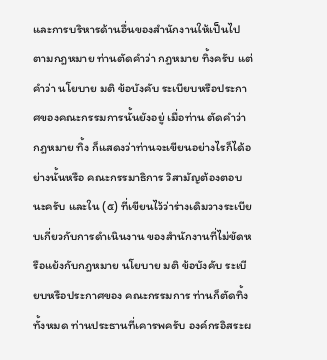และการบริหารด้านอื่นของสํานักงานให้เป็นไปตามกฎหมาย ท่านตัดคําว่า กฎหมาย ทิ้งครับ แต่คําว่า นโยบาย มติ ข้อบังคับ ระเบียบหรือประกาศของคณะกรรมการนั้นยังอยู่ เมื่อท่าน ตัดคําว่า กฎหมาย ทิ้ง ก็แสดงว่าท่านจะเขียนอย่างไรก็ได้อย่างนั้นหรือ คณะกรรมาธิการ วิสามัญต้องตอบนะครับ และใน (๕) ที่เขียนไว้ว่าร่างเดิมวางระเบียบเกี่ยวกับการดําเนินงาน ของสํานักงานที่ไม่ขัดหรือแย้งกับกฎหมาย นโยบาย มติ ข้อบังคับ ระเบียบหรือประกาศของ คณะกรรมการ ท่านก็ตัดทิ้งทั้งหมด ท่านประธานที่เคารพครับ องค์กรอิสระผ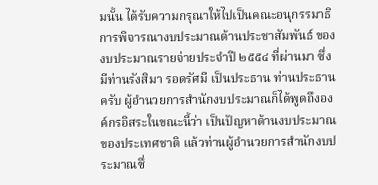มนั้น ได้รับความกรุณาให้ไปเป็นคณะอนุกรรมาธิการพิจารณางบประมาณด้านประชาสัมพันธ์ ของงบประมาณรายจ่ายประจําปี ๒๕๕๔ ที่ผ่านมา ซึ่งมีท่านรังสิมา รอดรัศมี เป็นประธาน ท่านประธานครับ ผู้อํานวยการสํานักงบประมาณก็ได้พูดถึงองค์กรอิสระในขณะนี้ว่า เป็นปัญหาด้านงบประมาณของประเทศชาติ แล้วท่านผู้อํานวยการสํานักงบประมาณซึ่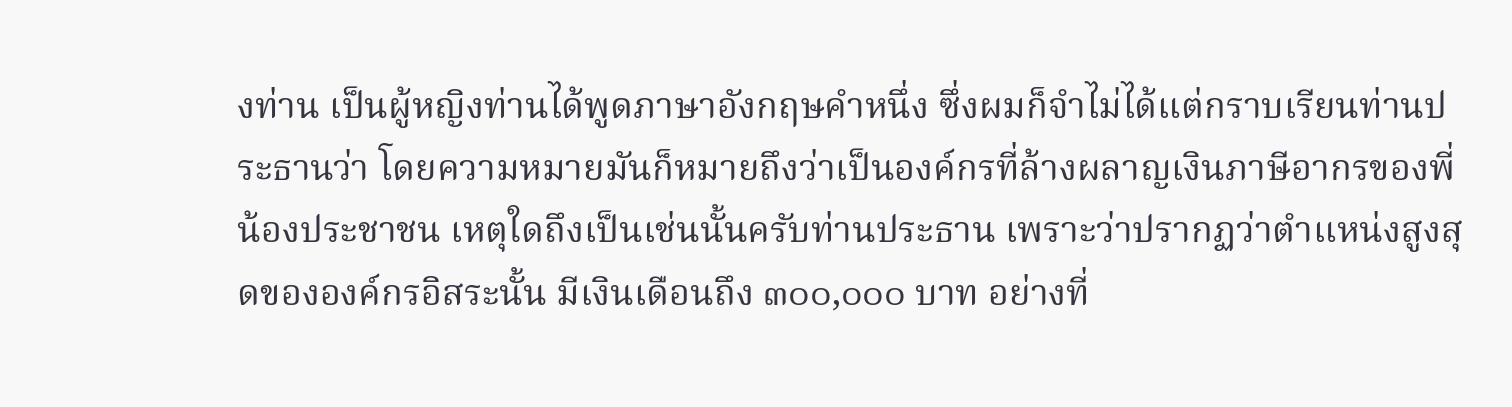งท่าน เป็นผู้หญิงท่านได้พูดภาษาอังกฤษคําหนึ่ง ซึ่งผมก็จําไม่ได้แต่กราบเรียนท่านประธานว่า โดยความหมายมันก็หมายถึงว่าเป็นองค์กรที่ล้างผลาญเงินภาษีอากรของพี่น้องประชาชน เหตุใดถึงเป็นเช่นนั้นครับท่านประธาน เพราะว่าปรากฏว่าตําแหน่งสูงสุดขององค์กรอิสระนั้น มีเงินเดือนถึง ๓๐๐,๐๐๐ บาท อย่างที่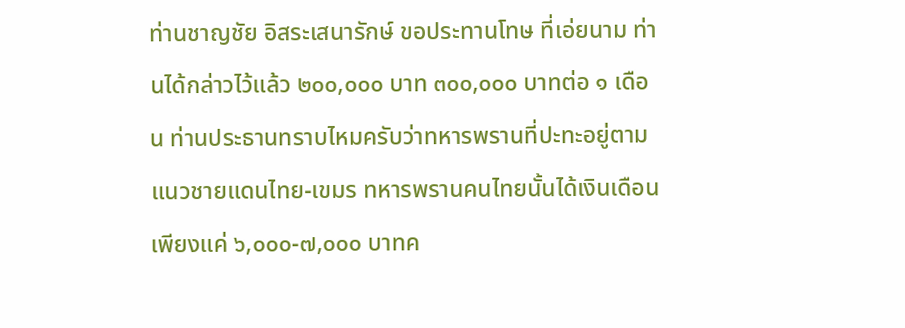ท่านชาญชัย อิสระเสนารักษ์ ขอประทานโทษ ที่เอ่ยนาม ท่านได้กล่าวไว้แล้ว ๒๐๐,๐๐๐ บาท ๓๐๐,๐๐๐ บาทต่อ ๑ เดือน ท่านประธานทราบไหมครับว่าทหารพรานที่ปะทะอยู่ตามแนวชายแดนไทย-เขมร ทหารพรานคนไทยนั้นได้เงินเดือนเพียงแค่ ๖,๐๐๐-๗,๐๐๐ บาทค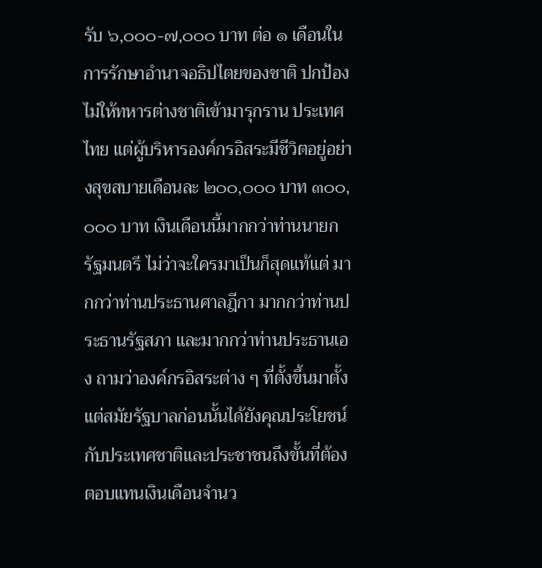รับ ๖,๐๐๐-๗,๐๐๐ บาท ต่อ ๑ เดือนในการรักษาอํานาจอธิปไตยของชาติ ปกป้องไม่ให้ทหารต่างชาติเข้ามารุกราน ประเทศไทย แต่ผู้บริหารองค์กรอิสระมีชีวิตอยู่อย่างสุขสบายเดือนละ ๒๐๐,๐๐๐ บาท ๓๐๐,๐๐๐ บาท เงินเดือนนี้มากกว่าท่านนายกรัฐมนตรี ไม่ว่าจะใครมาเป็นก็สุดแท้แต่ มากกว่าท่านประธานศาลฎีกา มากกว่าท่านประธานรัฐสภา และมากกว่าท่านประธานเอง ถามว่าองค์กรอิสระต่าง ๆ ที่ตั้งขึ้นมาตั้งแต่สมัยรัฐบาลก่อนนั้นได้ยังคุณประโยชน์ กับประเทศชาติและประชาชนถึงขั้นที่ต้องตอบแทนเงินเดือนจํานว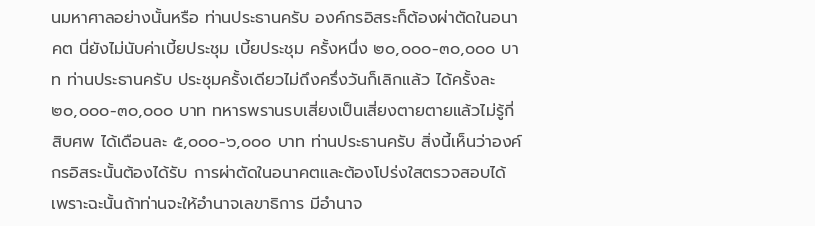นมหาศาลอย่างนั้นหรือ ท่านประธานครับ องค์กรอิสระก็ต้องผ่าตัดในอนาคต นี่ยังไม่นับค่าเบี้ยประชุม เบี้ยประชุม ครั้งหนึ่ง ๒๐,๐๐๐-๓๐,๐๐๐ บาท ท่านประธานครับ ประชุมครั้งเดียวไม่ถึงครึ่งวันก็เลิกแล้ว ได้ครั้งละ ๒๐,๐๐๐-๓๐,๐๐๐ บาท ทหารพรานรบเสี่ยงเป็นเสี่ยงตายตายแล้วไม่รู้กี่สิบศพ ได้เดือนละ ๕,๐๐๐-๖,๐๐๐ บาท ท่านประธานครับ สิ่งนี้เห็นว่าองค์กรอิสระนั้นต้องได้รับ การผ่าตัดในอนาคตและต้องโปร่งใสตรวจสอบได้ เพราะฉะนั้นถ้าท่านจะให้อํานาจเลขาธิการ มีอํานาจ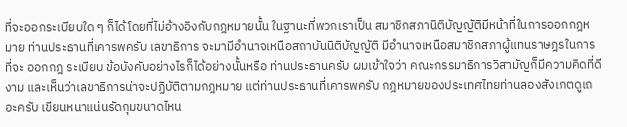ที่จะออกระเบียบใด ๆ ก็ได้โดยที่ไม่อ้างอิงกับกฎหมายนั้น ในฐานะที่พวกเราเป็น สมาชิกสภานิติบัญญัติมีหน้าที่ในการออกกฎหมาย ท่านประธานที่เคารพครับ เลขาธิการ จะมามีอํานาจเหนือสถาบันนิติบัญญัติ มีอํานาจเหนือสมาชิกสภาผู้แทนราษฎรในการที่จะ ออกกฎ ระเบียบ ข้อบังคับอย่างไรก็ได้อย่างนั้นหรือ ท่านประธานครับ ผมเข้าใจว่า คณะกรรมาธิการวิสามัญก็มีความคิดที่ดีงาม และเห็นว่าเลขาธิการน่าจะปฏิบัติตามกฎหมาย แต่ท่านประธานที่เคารพครับ กฎหมายของประเทศไทยท่านลองสังเกตดูเถอะครับ เขียนหนาแน่นรัดกุมขนาดไหน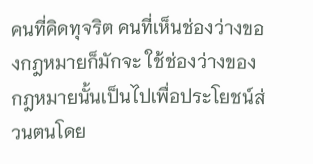คนที่คิดทุจริต คนที่เห็นช่องว่างของกฎหมายก็มักจะ ใช้ช่องว่างของกฎหมายนั้นเป็นไปเพื่อประโยชน์ส่วนตนโดย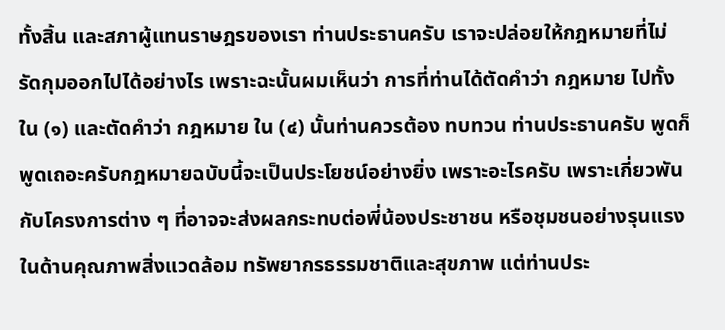ทั้งสิ้น และสภาผู้แทนราษฎรของเรา ท่านประธานครับ เราจะปล่อยให้กฎหมายที่ไม่รัดกุมออกไปได้อย่างไร เพราะฉะนั้นผมเห็นว่า การที่ท่านได้ตัดคําว่า กฎหมาย ไปทั้งใน (๑) และตัดคําว่า กฎหมาย ใน (๔) นั้นท่านควรต้อง ทบทวน ท่านประธานครับ พูดก็พูดเถอะครับกฎหมายฉบับนี้จะเป็นประโยชน์อย่างยิ่ง เพราะอะไรครับ เพราะเกี่ยวพันกับโครงการต่าง ๆ ที่อาจจะส่งผลกระทบต่อพี่น้องประชาชน หรือชุมชนอย่างรุนแรง ในด้านคุณภาพสิ่งแวดล้อม ทรัพยากรธรรมชาติและสุขภาพ แต่ท่านประ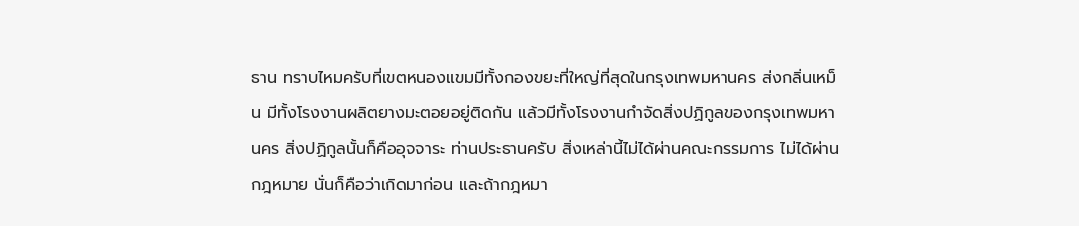ธาน ทราบไหมครับที่เขตหนองแขมมีทั้งกองขยะที่ใหญ่ที่สุดในกรุงเทพมหานคร ส่งกลิ่นเหม็น มีทั้งโรงงานผลิตยางมะตอยอยู่ติดกัน แล้วมีทั้งโรงงานกําจัดสิ่งปฏิกูลของกรุงเทพมหานคร สิ่งปฏิกูลนั้นก็คืออุจจาระ ท่านประธานครับ สิ่งเหล่านี้ไม่ได้ผ่านคณะกรรมการ ไม่ได้ผ่าน กฎหมาย นั่นก็คือว่าเกิดมาก่อน และถ้ากฎหมา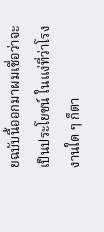ยฉบับนี้ออกมาผมเชื่อว่าจะเป็นประโยชน์ ในแง่ที่ว่าโรงงานใด ๆ ก็ตา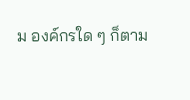ม องค์กรใด ๆ ก็ตาม